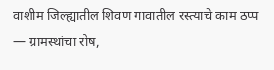वाशीम जिल्ह्यातील शिवण गावातील रस्त्याचे काम ठप्प — ग्रामस्थांचा रोष,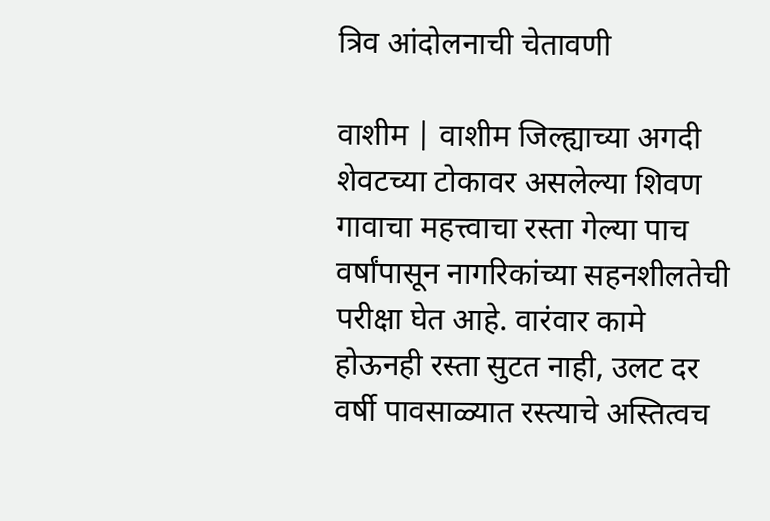त्रिव आंदोलनाची चेतावणी

वाशीम | वाशीम जिल्ह्याच्या अगदी शेवटच्या टोकावर असलेल्या शिवण गावाचा महत्त्वाचा रस्ता गेल्या पाच वर्षांपासून नागरिकांच्या सहनशीलतेची परीक्षा घेत आहे. वारंवार कामे होऊनही रस्ता सुटत नाही, उलट दर वर्षी पावसाळ्यात रस्त्याचे अस्तित्वच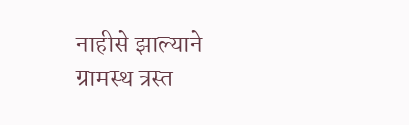नाहीसे झाल्याने ग्रामस्थ त्रस्त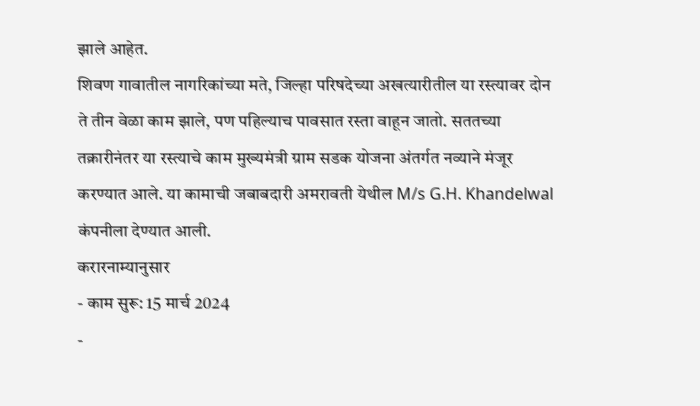झाले आहेत.
शिवण गावातील नागरिकांच्या मते, जिल्हा परिषदेच्या अखत्यारीतील या रस्त्यावर दोन ते तीन वेळा काम झाले, पण पहिल्याच पावसात रस्ता वाहून जातो. सततच्या तक्रारीनंतर या रस्त्याचे काम मुख्यमंत्री ग्राम सडक योजना अंतर्गत नव्याने मंजूर करण्यात आले. या कामाची जबाबदारी अमरावती येथील M/s G.H. Khandelwal कंपनीला देण्यात आली.
करारनाम्यानुसार
- काम सुरू: 15 मार्च 2024
-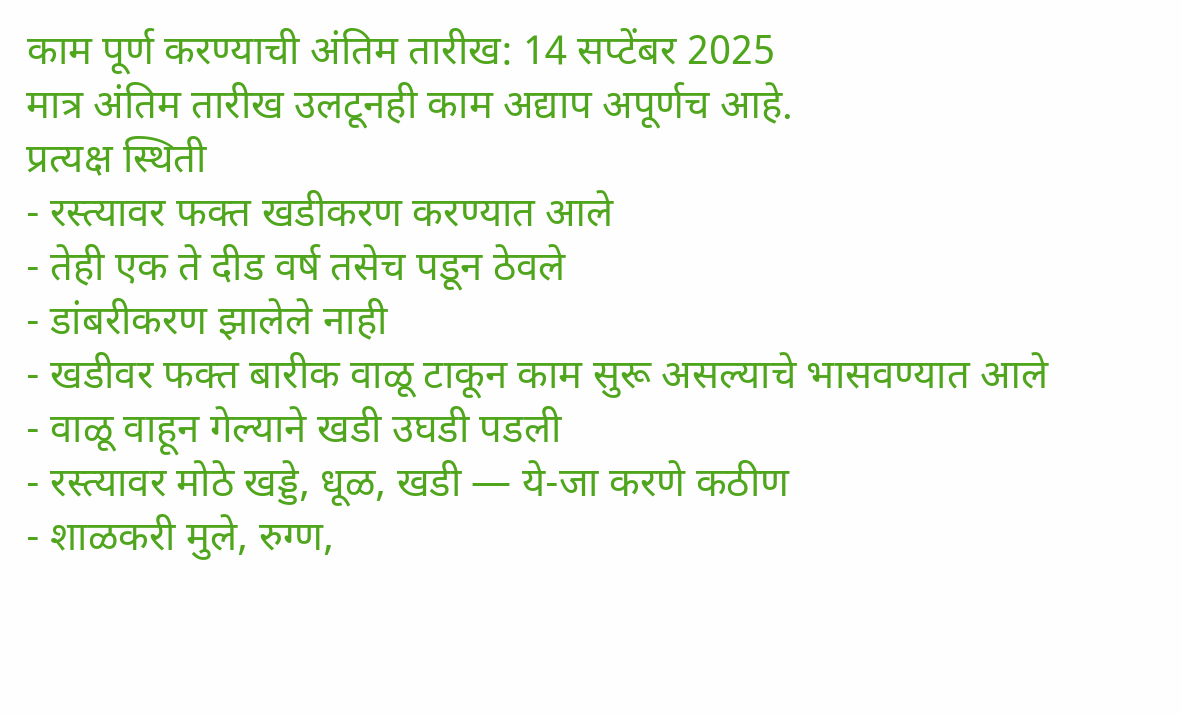काम पूर्ण करण्याची अंतिम तारीख: 14 सप्टेंबर 2025
मात्र अंतिम तारीख उलटूनही काम अद्याप अपूर्णच आहे.
प्रत्यक्ष स्थिती
- रस्त्यावर फक्त खडीकरण करण्यात आले
- तेही एक ते दीड वर्ष तसेच पडून ठेवले
- डांबरीकरण झालेले नाही
- खडीवर फक्त बारीक वाळू टाकून काम सुरू असल्याचे भासवण्यात आले
- वाळू वाहून गेल्याने खडी उघडी पडली
- रस्त्यावर मोठे खड्डे, धूळ, खडी — ये-जा करणे कठीण
- शाळकरी मुले, रुग्ण,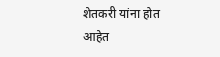शेतकरी यांना होत आहेत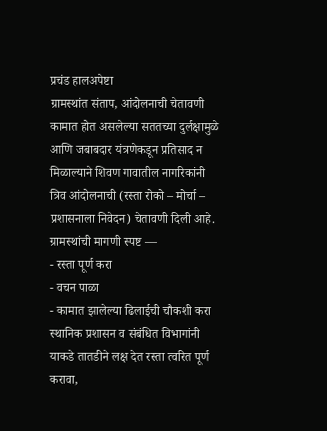प्रचंड हालअपेष्टा
ग्रामस्थांत संताप, आंदोलनाची चेतावणी
कामात होत असलेल्या सततच्या दुर्लक्षामुळे आणि जबाबदार यंत्रणेकडून प्रतिसाद न मिळाल्याने शिवण गावातील नागरिकांनी त्रिव आंदोलनाची (रस्ता रोको – मोर्चा – प्रशासनाला निवेदन) चेतावणी दिली आहे.
ग्रामस्थांची मागणी स्पष्ट —
- रस्ता पूर्ण करा
- वचन पाळा
- कामात झालेल्या ढिलाईची चौकशी करा
स्थानिक प्रशासन व संबंधित विभागांनी याकडे तातडीने लक्ष देत रस्ता त्वरित पूर्ण करावा,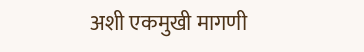अशी एकमुखी मागणी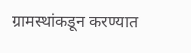ग्रामस्थांकडून करण्यात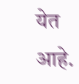येत आहे.